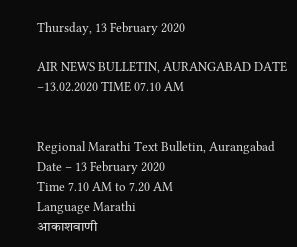Thursday, 13 February 2020

AIR NEWS BULLETIN, AURANGABAD DATE –13.02.2020 TIME 07.10 AM


Regional Marathi Text Bulletin, Aurangabad
Date – 13 February 2020
Time 7.10 AM to 7.20 AM
Language Marathi
आकाशवाणी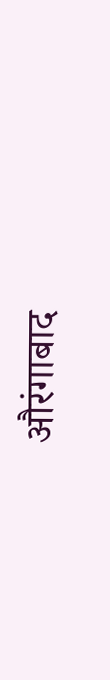औरंगाबाद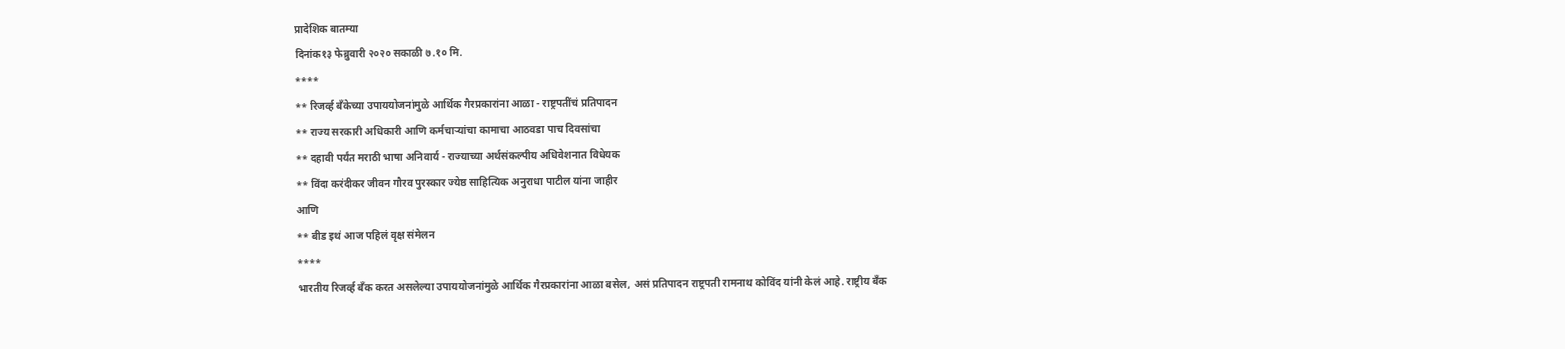प्रादेशिक बातम्या
दिनांक१३ फेब्रुवारी २०२० सकाळी ७.१० मि.
****
** रिजर्व्ह बँकेच्या उपाययोजनांमुळे आर्थिक गैरप्रकारांना आळा - राष्ट्रपतींचं प्रतिपादन
** राज्य सरकारी अधिकारी आणि कर्मचाऱ्यांचा कामाचा आठवडा पाच दिवसांचा
** दहावी पर्यंत मराठी भाषा अनिवार्य - राज्याच्या अर्थसंकल्पीय अधिवेशनात विधेयक
** विंदा करंदीकर जीवन गौरव पुरस्कार ज्येष्ठ साहित्यिक अनुराधा पाटील यांना जाहीर
आणि
** बीड इथं आज पहिलं वृक्ष संमेलन
****
भारतीय रिजर्व्ह बँक करत असलेल्या उपाययोजनांमुळे आर्थिक गैरप्रकारांना आळा बसेल, असं प्रतिपादन राष्ट्रपती रामनाथ कोविंद यांनी केलं आहे. राष्ट्रीय बँक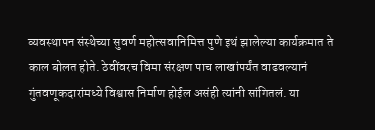व्यवस्थापन संस्थेच्या सुवर्ण महोत्सवानिमित्त पुणे इथं झालेल्या कार्यक्रमात ते काल बोलत होते. ठेवींवरच विमा संरक्षण पाच लाखांपर्यंत वाढवल्यानं गुंतवणूकदारांमध्ये विश्वास निर्माण होईल असंही त्यांनी सांगितलं. या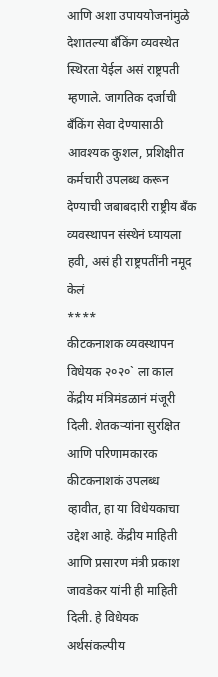आणि अशा उपाययोजनांमुळे देशातल्या बँकिंग व्यवस्थेत स्थिरता येईल असं राष्ट्रपती म्हणाले. जागतिक दर्जाची बँकिंग सेवा देण्यासाठी आवश्यक कुशल, प्रशिक्षीत कर्मचारी उपलब्ध करून देण्याची जबाबदारी राष्ट्रीय बँक व्यवस्थापन संस्थेनं घ्यायला हवी, असं ही राष्ट्रपतींनी नमूद केलं
****
कीटकनाशक व्यवस्थापन विधेयक २०२०` ला काल केंद्रीय मंत्रिमंडळानं मंजूरी दिली. शेतकऱ्यांना सुरक्षित आणि परिणामकारक कीटकनाशकं उपलब्ध व्हावीत, हा या विधेयकाचा उद्देश आहे. केंद्रीय माहिती आणि प्रसारण मंत्री प्रकाश जावडेकर यांनी ही माहिती दिली. हे विधेयक अर्थसंकल्पीय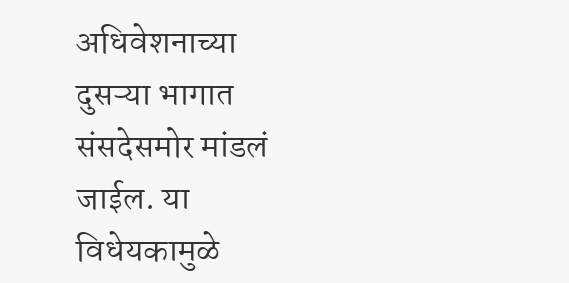अधिवेशनाच्या दुसऱ्या भागात संसदेसमोर मांडलं जाईल. या विधेयकामुळे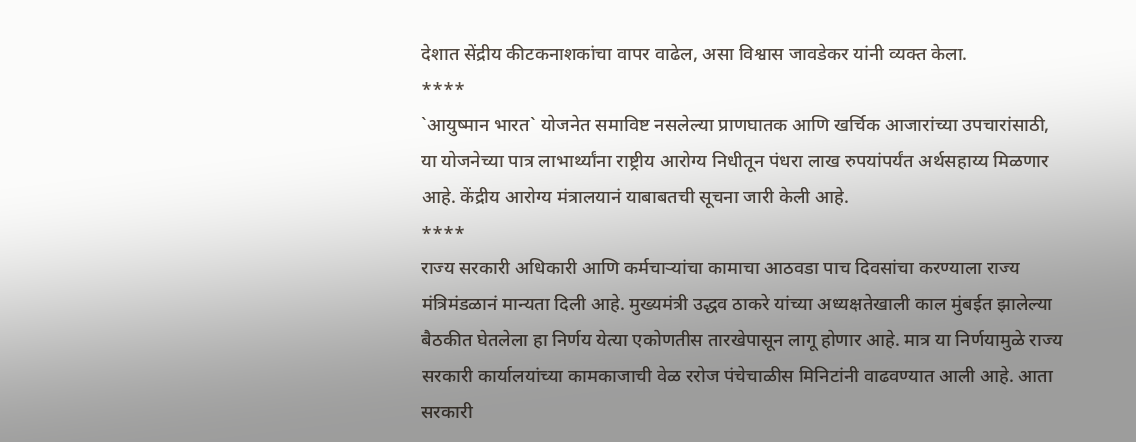देशात सेंद्रीय कीटकनाशकांचा वापर वाढेल, असा विश्वास जावडेकर यांनी व्यक्त केला.
****
`आयुष्मान भारत` योजनेत समाविष्ट नसलेल्या प्राणघातक आणि खर्चिक आजारांच्या उपचारांसाठी, या योजनेच्या पात्र लाभार्थ्यांना राष्ट्रीय आरोग्य निधीतून पंधरा लाख रुपयांपर्यंत अर्थसहाय्य मिळणार आहे. केंद्रीय आरोग्य मंत्रालयानं याबाबतची सूचना जारी केली आहे.
****
राज्य सरकारी अधिकारी आणि कर्मचाऱ्यांचा कामाचा आठवडा पाच दिवसांचा करण्याला राज्य मंत्रिमंडळानं मान्यता दिली आहे. मुख्यमंत्री उद्धव ठाकरे यांच्या अध्यक्षतेखाली काल मुंबईत झालेल्या बैठकीत घेतलेला हा निर्णय येत्या एकोणतीस तारखेपासून लागू होणार आहे. मात्र या निर्णयामुळे राज्य सरकारी कार्यालयांच्या कामकाजाची वेळ ररोज पंचेचाळीस मिनिटांनी वाढवण्यात आली आहे. आता सरकारी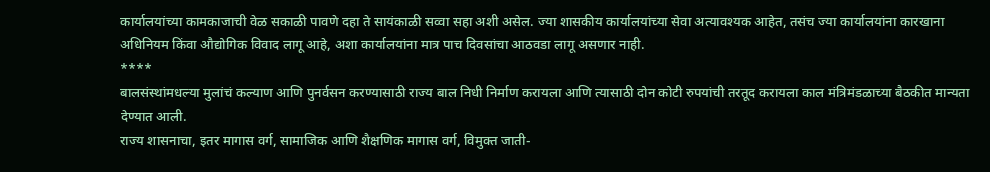कार्यालयांच्या कामकाजाची वेळ सकाळी पावणे दहा ते सायंकाळी सव्वा सहा अशी असेल. ज्या शासकीय कार्यालयांच्या सेवा अत्यावश्यक आहेत, तसंच ज्या कार्यालयांना कारखाना अधिनियम किंवा औद्योगिक विवाद लागू आहे, अशा कार्यालयांना मात्र पाच दिवसांचा आठवडा लागू असणार नाही.
****
बालसंस्थांमधल्या मुलांचं कल्याण आणि पुनर्वसन करण्यासाठी राज्य बाल निधी निर्माण करायला आणि त्यासाठी दोन कोटी रुपयांची तरतूद करायला काल मंत्रिमंडळाच्या बैठकीत मान्यता देण्यात आली.
राज्य शासनाचा, इतर मागास वर्ग, सामाजिक आणि शैक्षणिक मागास वर्ग, विमुक्त जाती-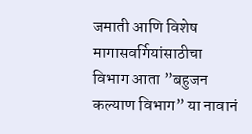जमाती आणि विशेष मागासवर्गियांसाठीचा विभाग आता ”बहुजन कल्याण विभाग” या नावानं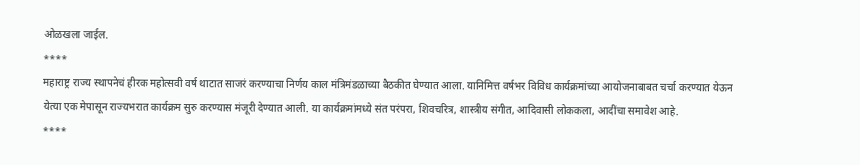ओळखला जाईल.
****
महाराष्ट्र राज्य स्थापनेचं हीरक महोत्सवी वर्ष थाटात साजरं करण्याचा निर्णय काल मंत्रिमंडळाच्या बैठकीत घेण्यात आला. यानिमित्त वर्षभर विविध कार्यक्रमांच्या आयोजनाबाबत चर्चा करण्यात येऊन येत्या एक मेपासून राज्यभरात कार्यक्रम सुरु करण्यास मंजूरी देण्यात आली. या कार्यक्रमांमध्ये संत परंपरा, शिवचरित्र, शास्त्रीय संगीत, आदिवासी लोककला, आदींचा समावेश आहे.
****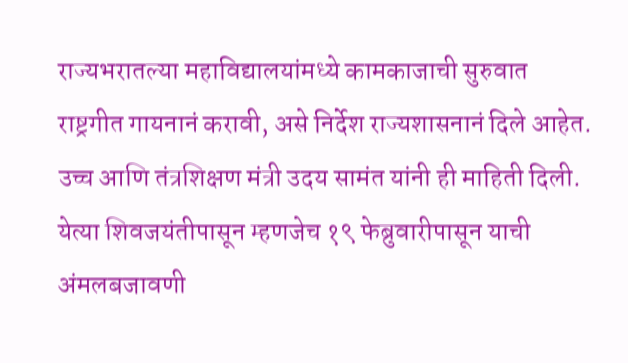राज्यभरातल्या महाविद्यालयांमध्ये कामकाजाची सुरुवात राष्ट्रगीत गायनानं करावी, असे निर्देश राज्यशासनानं दिले आहेत. उच्च आणि तंत्रशिक्षण मंत्री उदय सामंत यांनी ही माहिती दिली. येत्या शिवजयंतीपासून म्हणजेच १९ फेब्रुवारीपासून याची अंमलबजावणी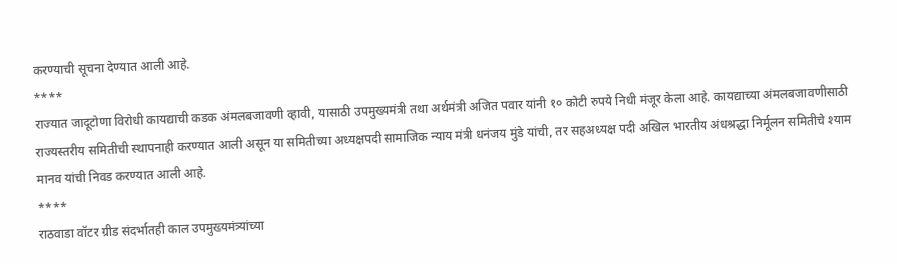करण्याची सूचना देण्यात आली आहे.
****
राज्यात जादूटोणा विरोधी कायद्याची कडक अंमलबजावणी व्हावी, यासाठी उपमुख्यमंत्री तथा अर्थमंत्री अजित पवार यांनी १० कोटी रुपये निधी मंजूर केला आहे. कायद्याच्या अंमलबजावणीसाठी राज्यस्तरीय समितीची स्थापनाही करण्यात आली असून या समितीच्या अध्यक्षपदी सामाजिक न्याय मंत्री धनंजय मुंडे यांची, तर सहअध्यक्ष पदी अखिल भारतीय अंधश्रद्धा निर्मूलन समितीचे श्याम मानव यांची निवड करण्यात आली आहे.
****
राठवाडा वॉटर ग्रीड संदर्भातही काल उपमुख्यमंत्र्यांच्या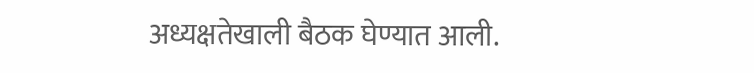अध्यक्षतेखाली बैठक घेण्यात आली.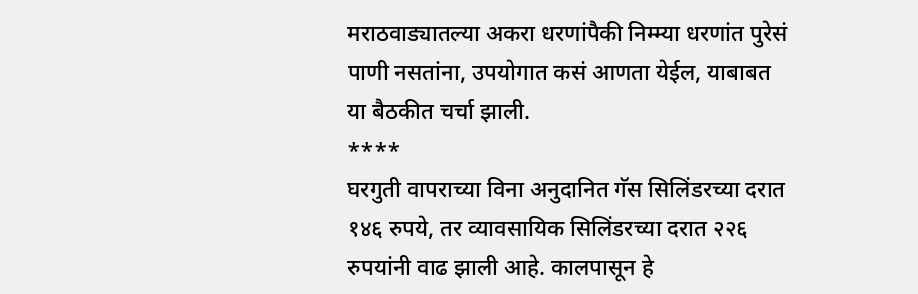मराठवाड्यातल्या अकरा धरणांपैकी निम्म्या धरणांत पुरेसं पाणी नसतांना, उपयोगात कसं आणता येईल, याबाबत या बैठकीत चर्चा झाली.
****
घरगुती वापराच्या विना अनुदानित गॅस सिलिंडरच्या दरात १४६ रुपये, तर व्यावसायिक सिलिंडरच्या दरात २२६ रुपयांनी वाढ झाली आहे. कालपासून हे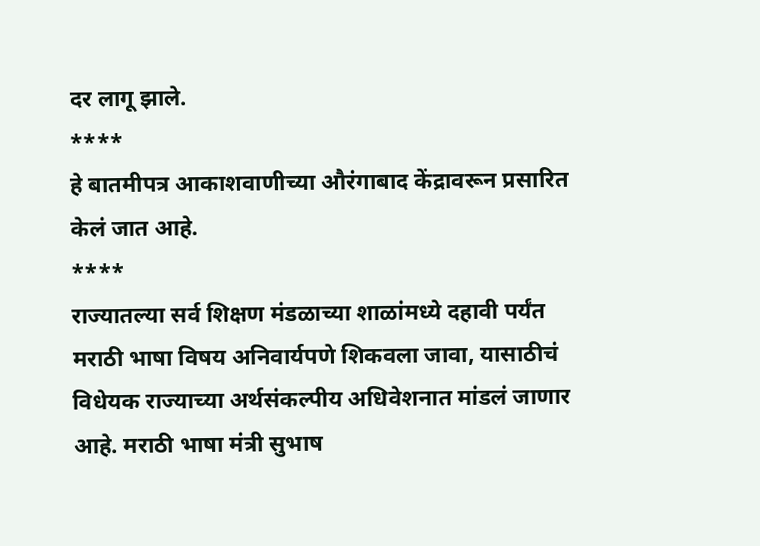दर लागू झाले.
****
हे बातमीपत्र आकाशवाणीच्या औरंगाबाद केंद्रावरून प्रसारित केलं जात आहे.
****
राज्यातल्या सर्व शिक्षण मंडळाच्या शाळांमध्ये दहावी पर्यंत मराठी भाषा विषय अनिवार्यपणे शिकवला जावा, यासाठीचं विधेयक राज्याच्या अर्थसंकल्पीय अधिवेशनात मांडलं जाणार आहे. मराठी भाषा मंत्री सुभाष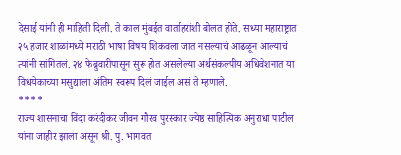देसाई यांनी ही माहिती दिली. ते काल मुंबईत वार्ताहरांशी बोलत होते. सध्या महाराष्ट्रात २५ हजार शाळांमध्ये मराठी भाषा विषय शिकवला जात नसल्याचं आढळून आल्याचं त्यांनी सांगितलं. २४ फेब्रुवारीपासून सुरू होत असलेल्या अर्थसंकल्पीय अधिवेशनात या विधयेकाच्या मसुद्याला अंतिम स्वरूप दिलं जाईल असं ते म्हणाले.
****
राज्य शासनाचा विंदा करंदीकर जीवन गौरव पुरस्कार ज्येष्ठ साहित्यिक अनुराधा पाटील यांना जाहीर झाला असून श्री. पु. भागवत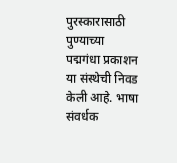पुरस्कारासाठी पुण्याच्या पद्मगंधा प्रकाशन या संस्थेची निवड केली आहे. भाषा संवर्धक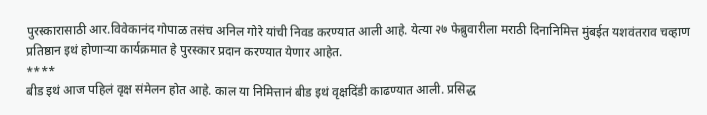पुरस्कारासाठी आर.विवेकानंद गोपाळ तसंच अनिल गोरे यांची निवड करण्यात आली आहे. येत्या २७ फेब्रुवारीला मराठी दिनानिमित्त मुंबईत यशवंतराव चव्हाण प्रतिष्ठान इथं होणाऱ्या कार्यक्रमात हे पुरस्कार प्रदान करण्यात येणार आहेत.
****
बीड इथं आज पहिलं वृक्ष संमेलन होत आहे. काल या निमित्तानं बीड इथं वृक्षदिंडी काढण्यात आली. प्रसिद्ध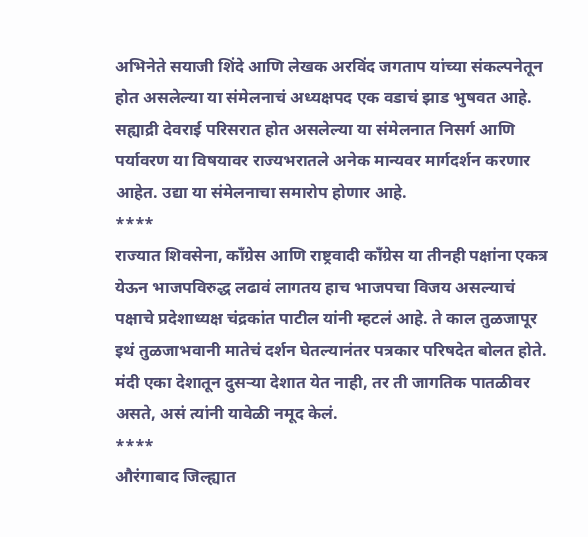अभिनेते सयाजी शिंदे आणि लेखक अरविंद जगताप यांच्या संकल्पनेतून होत असलेल्या या संमेलनाचं अध्यक्षपद एक वडाचं झाड भुषवत आहे. सह्याद्री देवराई परिसरात होत असलेल्या या संमेलनात निसर्ग आणि पर्यावरण या विषयावर राज्यभरातले अनेक मान्यवर मार्गदर्शन करणार आहेत. उद्या या संमेलनाचा समारोप होणार आहे.
****
राज्यात शिवसेना, काँग्रेस आणि राष्ट्रवादी काँग्रेस या तीनही पक्षांना एकत्र येऊन भाजपविरुद्ध लढावं लागतय हाच भाजपचा विजय असल्याचं पक्षाचे प्रदेशाध्यक्ष चंद्रकांत पाटील यांनी म्हटलं आहे. ते काल तुळजापूर इथं तुळजाभवानी मातेचं दर्शन घेतल्यानंतर पत्रकार परिषदेत बोलत होते. मंदी एका देशातून दुसऱ्या देशात येत नाही, तर ती जागतिक पातळीवर असते, असं त्यांनी यावेळी नमूद केलं.
****
औरंगाबाद जिल्ह्यात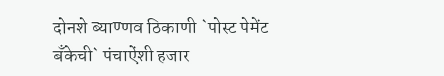दोनशे ब्याण्णव ठिकाणी `पोस्ट पेमेंट बँकेची` पंचाऐंशी हजार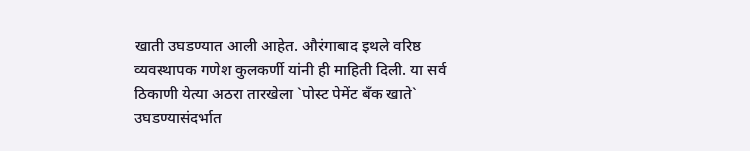खाती उघडण्यात आली आहेत. औरंगाबाद इथले वरिष्ठ व्यवस्थापक गणेश कुलकर्णी यांनी ही माहिती दिली. या सर्व ठिकाणी येत्या अठरा तारखेला `पोस्ट पेमेंट बँक खाते` उघडण्यासंदर्भात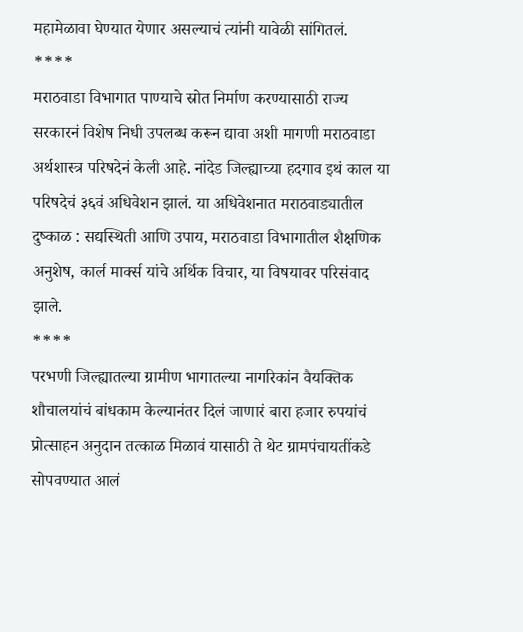महामेळावा घेण्यात येणार असल्याचं त्यांनी यावेळी सांगितलं.
****
मराठवाडा विभागात पाण्याचे स्रोत निर्माण करण्यासाठी राज्य सरकारनं विशेष निधी उपलब्ध करून द्यावा अशी मागणी मराठवाडा अर्थशास्त्र परिषदेनं केली आहे. नांदेड जिल्ह्याच्या हदगाव इथं काल या परिषदेचं ३६वं अधिवेशन झालं. या अधिवेशनात मराठवाड्यातील दुष्काळ : सद्यस्थिती आणि उपाय, मराठवाडा विभागातील शैक्षणिक अनुशेष, कार्ल मार्क्स यांचे अर्थिक विचार, या विषयावर परिसंवाद झाले.
****
परभणी जिल्ह्यातल्या ग्रामीण भागातल्या नागरिकांन वैयक्तिक शौचालयांचं बांधकाम केल्यानंतर दिलं जाणारं बारा हजार रुपयांचं प्रोत्साहन अनुदान तत्काळ मिळावं यासाठी ते थेट ग्रामपंचायतींकडे सोपवण्यात आलं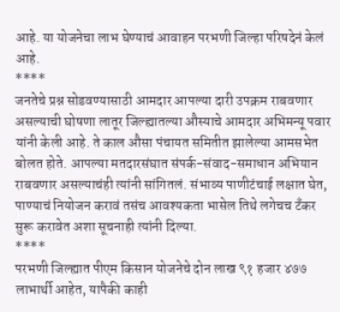आहे. या योजनेचा लाभ घेण्याचं आवाहन परभणी जिल्हा परिषदेनं केलं आहे.
****
जनतेचे प्रश्न सोडवण्यासाठी आमदार आपल्या दारी उपक्रम राबवणार असल्याची घोषणा लातूर जिल्ह्यातल्या औस्याचे आमदार अभिमन्यू पवार यांनी केली आहे. ते काल औसा पंचायत समितीत झालेल्या आमसभेत बोलत होते. आपल्या मतदारसंघात संपर्क-संवाद-समाधान अभियान राबवणार असल्याचंही त्यांनी सांगितलं. संभाव्य पाणीटंचाई लक्षात घेत, पाण्याचं नियोजन करावं तसंच आवश्यकता भासेल तिथे लगेचच टँकर सुरू करावेत अशा सूचनाही त्यांनी दिल्या.
****
परभणी जिल्ह्यात पीएम किसान योजनेचे दोन लाख ९१ हजार ४७७ लाभार्थी आहेत, यापैकी काही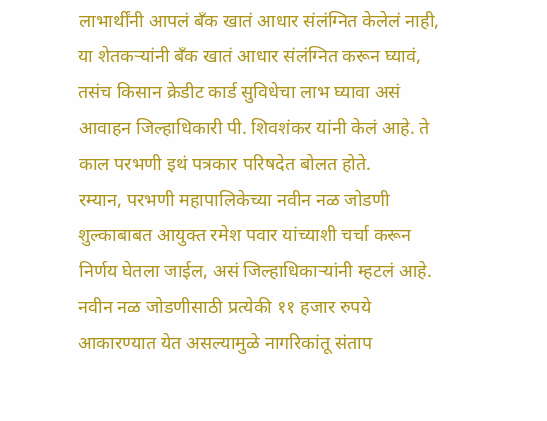लाभार्थींनी आपलं बँक खातं आधार संलंग्नित केलेलं नाही, या शेतकऱ्यांनी बँक खातं आधार संलंग्नित करून घ्यावं, तसंच किसान क्रेडीट कार्ड सुविधेचा लाभ घ्यावा असं आवाहन जिल्हाधिकारी पी. शिवशंकर यांनी केलं आहे. ते काल परभणी इथं पत्रकार परिषदेत बोलत होते.
रम्यान, परभणी महापालिकेच्या नवीन नळ जोडणी शुल्काबाबत आयुक्त रमेश पवार यांच्याशी चर्चा करून निर्णय घेतला जाईल, असं जिल्हाधिकाऱ्यांनी म्हटलं आहे. नवीन नळ जोडणीसाठी प्रत्येकी ११ हजार रुपये आकारण्यात येत असल्यामुळे नागरिकांतू संताप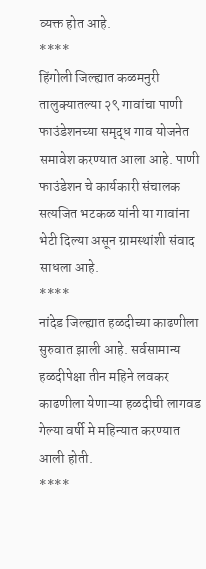व्यक्त होत आहे.
****
हिंगोली जिल्ह्यात कळमनुरी तालुक्यातल्या २९ गावांचा पाणी फाउंडेशनच्या समृद्ध गाव योजनेत समावेश करण्यात आला आहे. पाणी फाउंडेशन चे कार्यकारी संचालक सत्यजित भटकळ यांनी या गावांना भेटी दिल्या असून ग्रामस्थांशी संवाद साधला आहे.
****
नांदेड जिल्ह्यात हळदीच्या काढणीला सुरुवात झाली आहे. सर्वसामान्य हळदीपेक्षा तीन महिने लवकर काढणीला येणाऱ्या हळदीची लागवड गेल्या वर्षी मे महिन्यात करण्यात आली होती.
****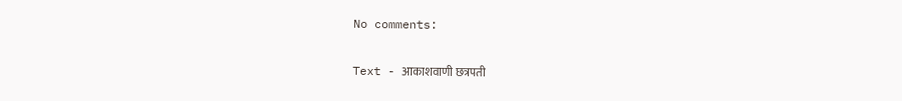No comments:

Text - आकाशवाणी छत्रपती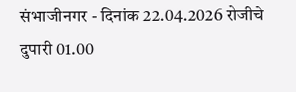संभाजीनगर - दिनांक 22.04.2026 रोजीचे दुपारी 01.00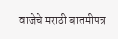वाजेचे मराठी बातमीपत्र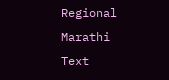Regional Marathi Text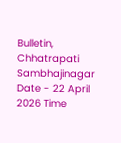Bulletin, Chhatrapati Sambhajinagar Date - 22 April 2026 Time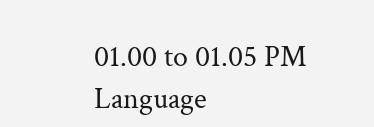01.00 to 01.05 PM Language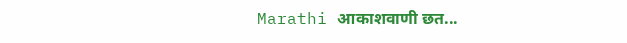Marathi आकाशवाणी छत...